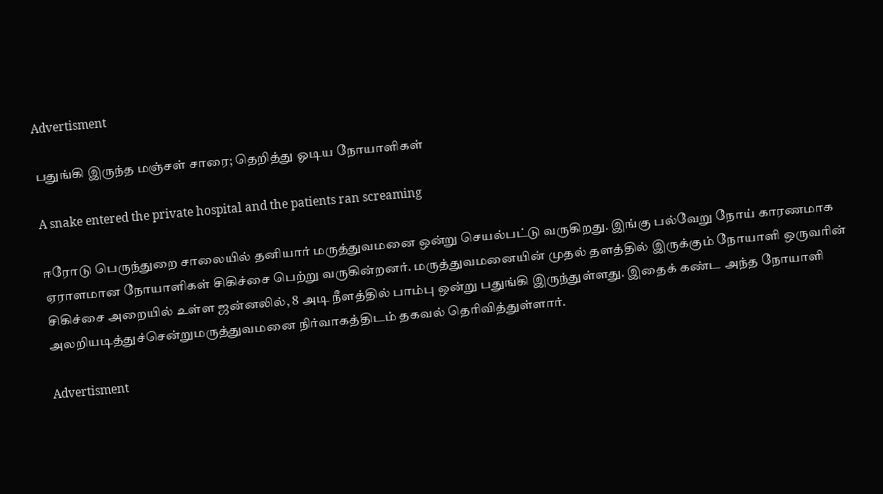Advertisment

பதுங்கி இருந்த மஞ்சள் சாரை; தெறித்து ஓடிய நோயாளிகள்

A snake entered the private hospital and the patients ran screaming

ஈரோடு பெருந்துறை சாலையில் தனியார் மருத்துவமனை ஒன்று செயல்பட்டு வருகிறது. இங்கு பல்வேறு நோய் காரணமாக ஏராளமான நோயாளிகள் சிகிச்சை பெற்று வருகின்றனர். மருத்துவமனையின் முதல் தளத்தில் இருக்கும் நோயாளி ஒருவரின் சிகிச்சை அறையில் உள்ள ஜன்னலில், 8 அடி நீளத்தில் பாம்பு ஒன்று பதுங்கி இருந்துள்ளது. இதைக் கண்ட அந்த நோயாளி அலறியடித்துச்சென்றுமருத்துவமனை நிர்வாகத்திடம் தகவல் தெரிவித்துள்ளார்.

Advertisment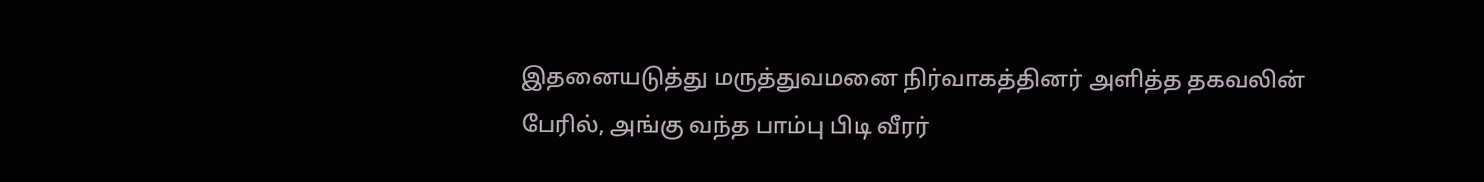இதனையடுத்து மருத்துவமனை நிர்வாகத்தினர் அளித்த தகவலின் பேரில், அங்கு வந்த பாம்பு பிடி வீரர்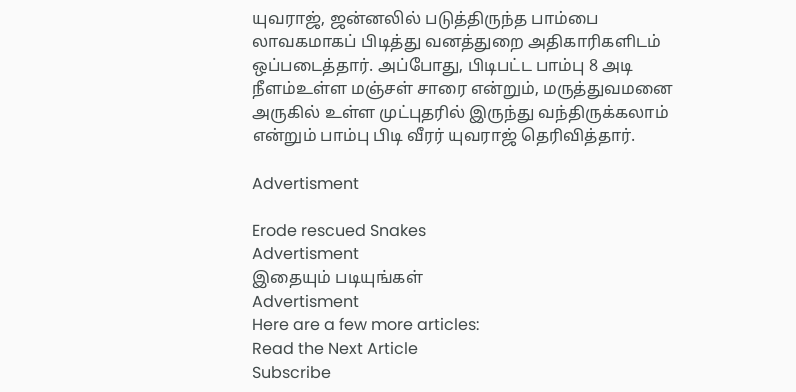யுவராஜ், ஜன்னலில் படுத்திருந்த பாம்பை லாவகமாகப் பிடித்து வனத்துறை அதிகாரிகளிடம் ஒப்படைத்தார். அப்போது, பிடிபட்ட பாம்பு 8 அடி நீளம்உள்ள மஞ்சள் சாரை என்றும், மருத்துவமனை அருகில் உள்ள முட்புதரில் இருந்து வந்திருக்கலாம் என்றும் பாம்பு பிடி வீரர் யுவராஜ் தெரிவித்தார்.

Advertisment

Erode rescued Snakes
Advertisment
இதையும் படியுங்கள்
Advertisment
Here are a few more articles:
Read the Next Article
Subscribe